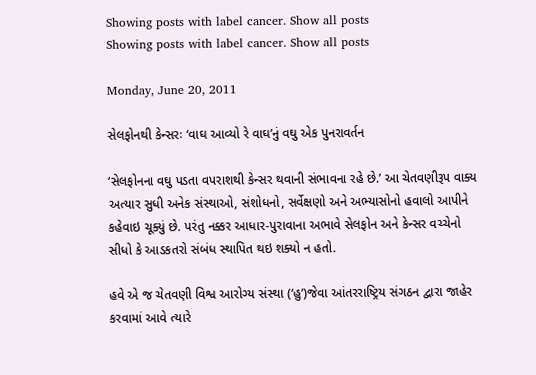Showing posts with label cancer. Show all posts
Showing posts with label cancer. Show all posts

Monday, June 20, 2011

સેલફોનથી કેન્સરઃ ‘વાઘ આવ્યો રે વાઘ’નું વઘુ એક પુનરાવર્તન

‘સેલફોનના વઘુ પડતા વપરાશથી કેન્સર થવાની સંભાવના રહે છે.’ આ ચેતવણીરૂપ વાક્ય અત્યાર સુધી અનેક સંસ્થાઓ, સંશોધનો, સર્વેક્ષણો અને અભ્યાસોનો હવાલો આપીને કહેવાઇ ચૂક્યું છે. પરંતુ નક્કર આધાર-પુરાવાના અભાવે સેલફોન અને કેન્સર વચ્ચેનો સીધો કે આડકતરો સંબંધ સ્થાપિત થઇ શક્યો ન હતો.

હવે એ જ ચેતવણી વિશ્વ આરોગ્ય સંસ્થા (‘હુ’)જેવા આંતરરાષ્ટ્રિય સંગઠન દ્વારા જાહેર કરવામાં આવે ત્યારે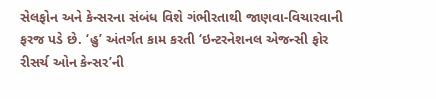સેલફોન અને કેન્સરના સંબંધ વિશે ગંભીરતાથી જાણવા-વિચારવાની ફરજ પડે છે. ‘હુ’ અંતર્ગત કામ કરતી ‘ઇન્ટરનેશનલ એજન્સી ફોર રીસર્ચ ઓન કેન્સર’ની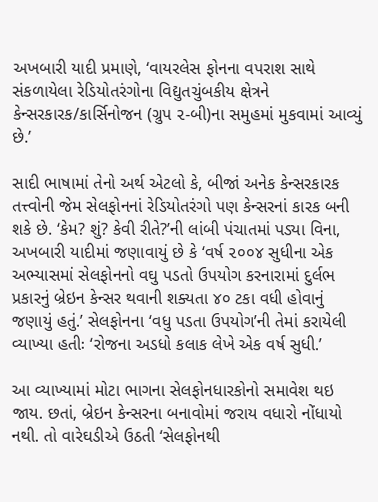અખબારી યાદી પ્રમાણે, ‘વાયરલેસ ફોનના વપરાશ સાથે સંકળાયેલા રેડિયોતરંગોના વિદ્યુતચુંબકીય ક્ષેત્રને કેન્સરકારક/કાર્સિનોજન (ગ્રુપ ૨-બી)ના સમુહમાં મુકવામાં આવ્યું છે.’

સાદી ભાષામાં તેનો અર્થ એટલો કે, બીજાં અનેક કેન્સરકારક તત્ત્વોની જેમ સેલફોનનાં રેડિયોતરંગો પણ કેન્સરનાં કારક બની શકે છે. ‘કેમ? શું? કેવી રીતે?’ની લાંબી પંચાતમાં પડ્યા વિના, અખબારી યાદીમાં જણાવાયું છે કે ‘વર્ષ ૨૦૦૪ સુધીના એક અભ્યાસમાં સેલફોનનો વઘુ પડતો ઉપયોગ કરનારામાં દુર્લભ પ્રકારનું બ્રેઇન કેન્સર થવાની શક્યતા ૪૦ ટકા વધી હોવાનું જણાયું હતું.’ સેલફોનના ‘વધુ પડતા ઉપયોગ’ની તેમાં કરાયેલી વ્યાખ્યા હતીઃ ‘રોજના અડધો કલાક લેખે એક વર્ષ સુધી.’

આ વ્યાખ્યામાં મોટા ભાગના સેલફોનધારકોનો સમાવેશ થઇ જાય. છતાં, બ્રેઇન કેન્સરના બનાવોમાં જરાય વધારો નોંધાયો નથી. તો વારેઘડીએ ઉઠતી ‘સેલફોનથી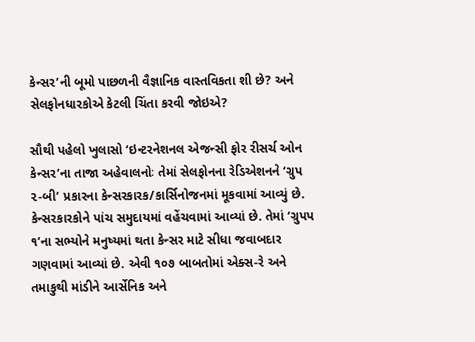કેન્સર’ની બૂમો પાછળની વૈજ્ઞાનિક વાસ્તવિકતા શી છે? અને સેલફોનધારકોએ કેટલી ચિંતા કરવી જોઇએ?

સૌથી પહેલો ખુલાસો ‘ઇન્ટરનેશનલ એજન્સી ફોર રીસર્ચ ઓન કેન્સર’ના તાજા અહેવાલનોઃ તેમાં સેલફોનના રેડિએશનને ‘ગ્રુપ ૨-બી’ પ્રકારના કેન્સરકારક/કાર્સિનોજનમાં મૂકવામાં આવ્યું છે. કેન્સરકારકોને પાંચ સમુદાયમાં વહેંચવામાં આવ્યાં છે. તેમાં ‘ગ્રુપપ ૧’ના સભ્યોને મનુષ્યમાં થતા કેન્સર માટે સીધા જવાબદાર ગણવામાં આવ્યાં છે. એવી ૧૦૭ બાબતોમાં એક્સ-રે અને તમાકુથી માંડીને આર્સેનિક અને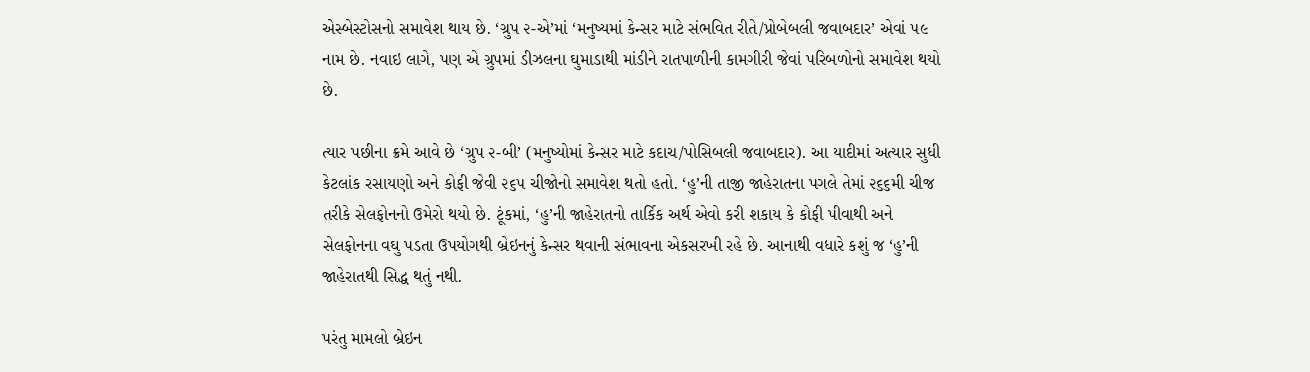એસ્બેસ્ટોસનો સમાવેશ થાય છે. ‘ગ્રુપ ૨-એ’માં ‘મનુષ્યમાં કેન્સર માટે સંભવિત રીતે/પ્રોબેબલી જવાબદાર’ એવાં ૫૯ નામ છે. નવાઇ લાગે, પણ એ ગ્રુપમાં ડીઝલના ઘુમાડાથી માંડીને રાતપાળીની કામગીરી જેવાં પરિબળોનો સમાવેશ થયો છે.

ત્યાર પછીના ક્રમે આવે છે ‘ગ્રુપ ૨-બી’ (મનુષ્યોમાં કેન્સર માટે કદાચ/પોસિબલી જવાબદાર). આ યાદીમાં અત્યાર સુધી કેટલાંક રસાયણો અને કોફી જેવી ૨૬૫ ચીજોનો સમાવેશ થતો હતો. ‘હુ’ની તાજી જાહેરાતના પગલે તેમાં ૨૬૬મી ચીજ તરીકે સેલફોનનો ઉમેરો થયો છે. ટૂંકમાં, ‘હુ’ની જાહેરાતનો તાર્કિક અર્થ એવો કરી શકાય કે કોફી પીવાથી અને સેલફોનના વઘુ પડતા ઉપયોગથી બ્રેઇનનું કેન્સર થવાની સંભાવના એકસરખી રહે છે. આનાથી વધારે કશું જ ‘હુ’ની જાહેરાતથી સિદ્ધ થતું નથી.

પરંતુ મામલો બ્રેઇન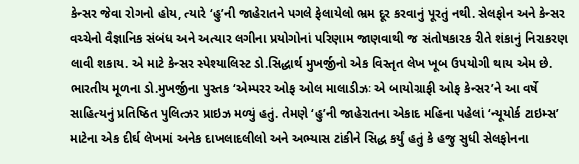કેન્સર જેવા રોગનો હોય, ત્યારે ‘હુ’ની જાહેરાતને પગલે ફેલાયેલો ભ્રમ દૂર કરવાનું પૂરતું નથી. સેલફોન અને કેન્સર વચ્ચેનો વૈજ્ઞાનિક સંબંધ અને અત્યાર લગીના પ્રયોગોનાં પરિણામ જાણવાથી જ સંતોષકારક રીતે શંકાનું નિરાકરણ લાવી શકાય. એ માટે કેન્સર સ્પેશ્યાલિસ્ટ ડો.સિદ્ધાર્થ મુખર્જીનો એક વિસ્તૃત લેખ ખૂબ ઉપયોગી થાય એમ છે. ભારતીય મૂળના ડો.મુખર્જીના પુસ્તક ‘એમ્પરર ઓફ ઓલ માલાડીઝઃ એ બાયોગ્રાફી ઓફ કેન્સર’ને આ વર્ષે સાહિત્યનું પ્રતિષ્ઠિત પુલિત્ઝર પ્રાઇઝ મળ્યું હતું. તેમણે ‘હુ’ની જાહેરાતના એકાદ મહિના પહેલાં ‘ન્યૂયોર્ક ટાઇમ્સ’ માટેના એક દીર્ઘ લેખમાં અનેક દાખલાદલીલો અને અભ્યાસ ટાંકીને સિદ્ધ કર્યું હતું કે હજુ સુધી સેલફોનના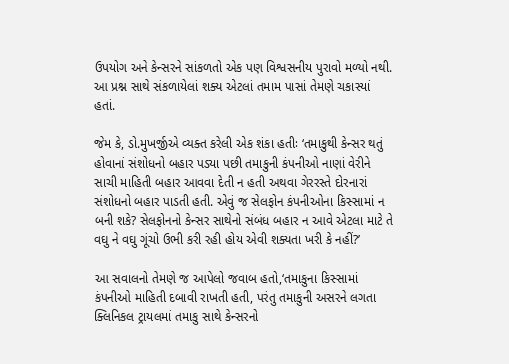ઉપયોગ અને કેન્સરને સાંકળતો એક પણ વિશ્વસનીય પુરાવો મળ્યો નથી. આ પ્રશ્ન સાથે સંકળાયેલાં શક્ય એટલાં તમામ પાસાં તેમણે ચકાસ્યાં હતાં.

જેમ કે, ડો.મુખર્જીએ વ્યક્ત કરેલી એક શંકા હતીઃ ‘તમાકુથી કેન્સર થતું હોવાનાં સંશોધનો બહાર પડ્યા પછી તમાકુની કંપનીઓ નાણાં વેરીને સાચી માહિતી બહાર આવવા દેતી ન હતી અથવા ગેરરસ્તે દોરનારાં સંશોધનો બહાર પાડતી હતી. એવું જ સેલફોન કંપનીઓના કિસ્સામાં ન બની શકે? સેલફોનનો કેન્સર સાથેનો સંબંધ બહાર ન આવે એટલા માટે તે વઘુ ને વઘુ ગૂંચો ઉભી કરી રહી હોય એવી શક્યતા ખરી કે નહીં?’

આ સવાલનો તેમણે જ આપેલો જવાબ હતો,‘તમાકુના કિસ્સામાં કંપનીઓ માહિતી દબાવી રાખતી હતી, પરંતુ તમાકુની અસરને લગતા ક્લિનિકલ ટ્રાયલમાં તમાકુ સાથે કેન્સરનો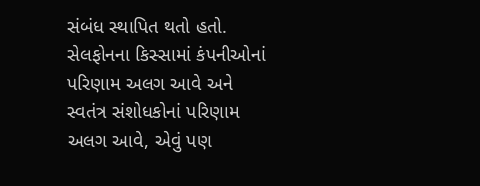સંબંધ સ્થાપિત થતો હતો. સેલફોનના કિસ્સામાં કંપનીઓનાં પરિણામ અલગ આવે અને સ્વતંત્ર સંશોધકોનાં પરિણામ અલગ આવે, એવું પણ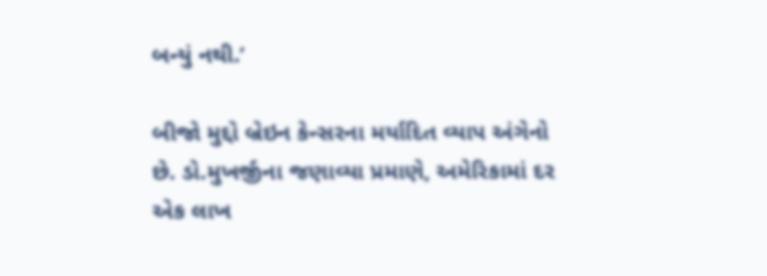બન્યું નથી.’

બીજો મુદ્દો બ્રેઇન કેન્સરના મર્યાદિત વ્યાપ અંગેનો છે. ડો.મુખર્જીના જણાવ્યા પ્રમાણે, અમેરિકામાં દર એક લાખ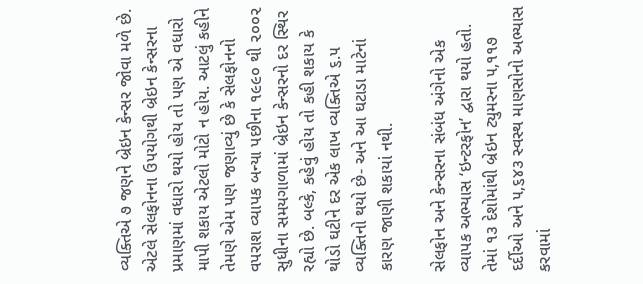વ્યક્તિએ ૭ જણને બ્રેઇન કેન્સર જોવા મળે છે. એટલે સેલફોનના ઉપયોગથી બ્રેઇન કેન્સરના પ્રમાણમાં વધારો થયો હોય તો પણ એ વધારો માપી શકાય એટલો મોટો ન હોય. આટલું કહીને તેમણે એમ પણ જણાવ્યું છે કે સેલફોનનો વપરાશ વ્યાપક બન્યા પછીના ૧૯૯૦ થી ૨૦૦૨ સુધીના સમયગાળામાં બ્રેઇન કેન્સરનો દર સ્થિર રહ્યો છે. બલ્કે, કહેવું હોય તો કહી શકાય કે થોડો ઘટીને દર એક લાખ વ્યક્તિએ ૬.૫ વ્યક્તિનો થયો છે- અને આ ઘટાડા માટેનાં કારણ જાણી શકાયાં નથી.

સેલફોન અને કેન્સરના સંબંધ અંગેનો એક વ્યાપક અભ્યાસ ‘ઇન્ટરફોન’ દ્વારા થયો હતો. તેમાં ૧૩ દેશોમાંથી બ્રેઇન ટ્યુમરના ૫,૧૧૭ દર્દીઓ અને ૫,૬૪૩ સ્વસ્થ માણસોનો અભ્યાસ કરવામાં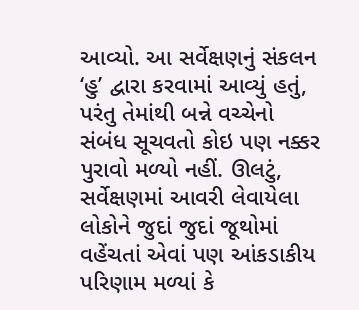આવ્યો. આ સર્વેક્ષણનું સંકલન ‘હુ’ દ્વારા કરવામાં આવ્યું હતું, પરંતુ તેમાંથી બન્ને વચ્ચેનો સંબંધ સૂચવતો કોઇ પણ નક્કર પુરાવો મળ્યો નહીં. ઊલટું, સર્વેક્ષણમાં આવરી લેવાયેલા લોકોને જુદાં જુદાં જૂથોમાં વહેંચતાં એવાં પણ આંકડાકીય પરિણામ મળ્યાં કે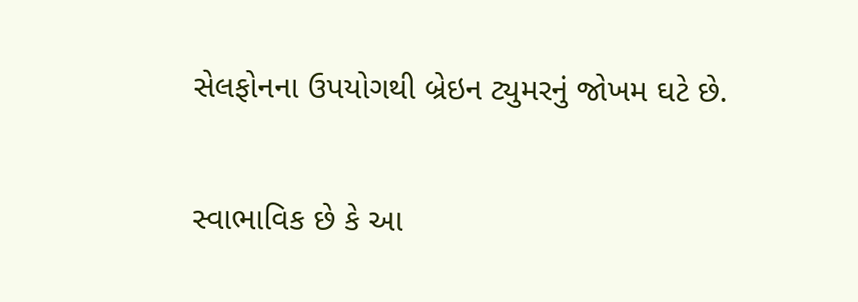સેલફોનના ઉપયોગથી બ્રેઇન ટ્યુમરનું જોખમ ઘટે છે.

સ્વાભાવિક છે કે આ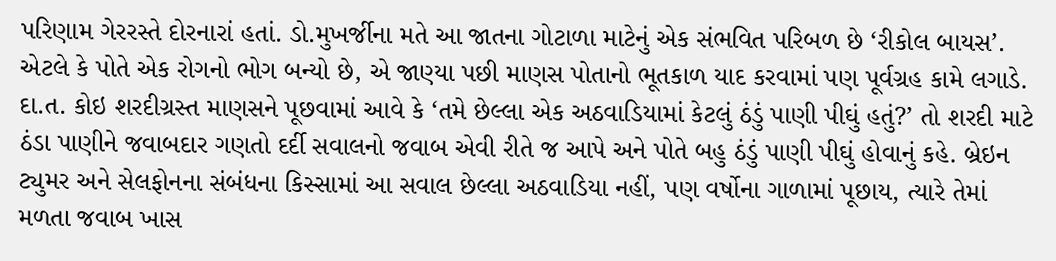પરિણામ ગેરરસ્તે દોરનારાં હતાં. ડો.મુખર્જીના મતે આ જાતના ગોટાળા માટેનું એક સંભવિત પરિબળ છે ‘રીકોલ બાયસ’. એટલે કે પોતે એક રોગનો ભોગ બન્યો છે, એ જાણ્યા પછી માણસ પોતાનો ભૂતકાળ યાદ કરવામાં પણ પૂર્વગ્રહ કામે લગાડે. દા.ત. કોઇ શરદીગ્રસ્ત માણસને પૂછવામાં આવે કે ‘તમે છેલ્લા એક અઠવાડિયામાં કેટલું ઠંડું પાણી પીઘું હતું?’ તો શરદી માટે ઠંડા પાણીને જવાબદાર ગણતો દર્દી સવાલનો જવાબ એવી રીતે જ આપે અને પોતે બહુ ઠંડું પાણી પીઘું હોવાનું કહે. બ્રેઇન ટ્યુમર અને સેલફોનના સંબંધના કિસ્સામાં આ સવાલ છેલ્લા અઠવાડિયા નહીં, પણ વર્ષોના ગાળામાં પૂછાય, ત્યારે તેમાં મળતા જવાબ ખાસ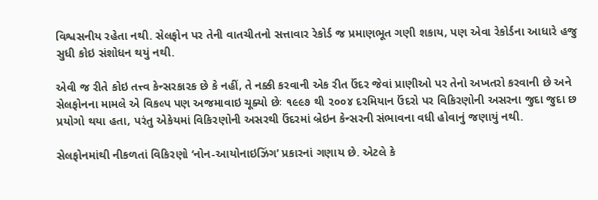વિશ્વસનીય રહેતા નથી. સેલફોન પર તેની વાતચીતનો સત્તાવાર રેકોર્ડ જ પ્રમાણભૂત ગણી શકાય, પણ એવા રેકોર્ડના આધારે હજુ સુધી કોઇ સંશોધન થયું નથી.

એવી જ રીતે કોઇ તત્ત્વ કેન્સરકારક છે કે નહીં, તે નક્કી કરવાની એક રીત ઉંદર જેવાં પ્રાણીઓ પર તેનો અખતરો કરવાની છે અને સેલફોનના મામલે એ વિકલ્પ પણ અજમાવાઇ ચૂક્યો છેઃ ૧૯૯૭ થી ૨૦૦૪ દરમિયાન ઉંદરો પર વિકિરણોની અસરના જુદા જુદા છ પ્રયોગો થયા હતા, પરંતુ એકેયમાં વિકિરણોની અસરથી ઉંદરમાં બ્રેઇન કેન્સરની સંભાવના વધી હોવાનું જણાયું નથી.

સેલફોનમાંથી નીકળતાં વિકિરણો ‘નોન-આયોનાઇઝિંગ’ પ્રકારનાં ગણાય છે. એટલે કે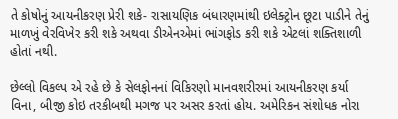તે કોષોનું આયનીકરણ પ્રેરી શકે- રાસાયણિક બંધારણમાંથી ઇલેક્ટ્રોન છૂટા પાડીને તેનું માળખું વેરવિખેર કરી શકે અથવા ડીએનએમાં ભાંગફોડ કરી શકે એટલાં શક્તિશાળી હોતાં નથી.

છેલ્લો વિકલ્પ એ રહે છે કે સેલફોનનાં વિકિરણો માનવશરીરમાં આયનીકરણ કર્યા વિના, બીજી કોઇ તરકીબથી મગજ પર અસર કરતાં હોય. અમેરિકન સંશોધક નોરા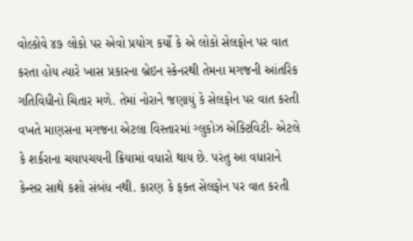વોલ્કોવે ૪૭ લોકો પર એવો પ્રયોગ કર્યો કે એ લોકો સેલફોન પર વાત કરતા હોય ત્યારે ખાસ પ્રકારના બ્રેઇન સ્કેનરથી તેમના મગજની આંતરિક ગતિવિધીનો ચિતાર મળે. તેમાં નોરાને જણાયું કે સેલફોન પર વાત કરતી વખતે માણસના મગજના એટલા વિસ્તારમાં ગ્લુકોઝ એક્ટિવિટી- એટલે કે શર્કરાના ચયાપચયની ક્રિયામાં વધારો થાય છે. પરંતુ આ વધારાને કેન્સર સાથે કશો સંબંધ નથી. કારણ કે ફક્ત સેલફોન પર વાત કરતી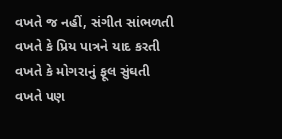વખતે જ નહીં, સંગીત સાંભળતી વખતે કે પ્રિય પાત્રને યાદ કરતી વખતે કે મોગરાનું ફૂલ સુંઘતી વખતે પણ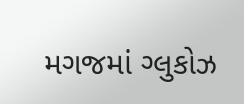મગજમાં ગ્લુકોઝ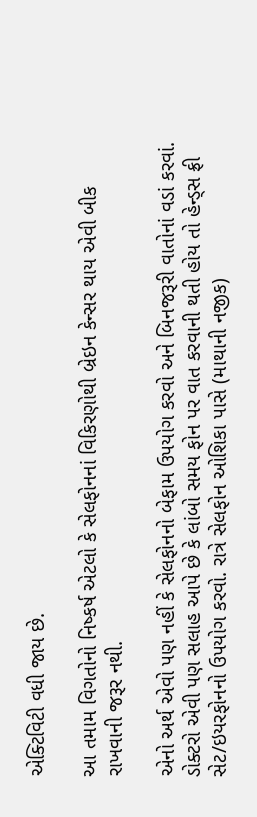એક્ટિવિટી વધી જાય છે.

આ તમામ વિગતોનો નિષ્કર્ષ એટલો કે સેલફોનનાં વિકિરણોથી બ્રેઇન કેન્સર થાય એવી બીક રાખવાની જરૂર નથી.

એનો અર્થ એવો પણ નહીં કે સેલફોનનો બેફામ ઉપયોગ કરવો અને બિનજરૂરી વાતોનાં વડાં કરવાં. ડોક્ટરો એવી પણ સલાહ આપે છે કે લાંબો સમય ફોન પર વાત કરવાની થતી હોય તો હેન્ડ્‌સ ફ્રી સેટ/ઇયરફોનનો ઉપયોગ કરવો. રાત્રે સેલફોન ઓશિકા પાસે (માથાની નજીક)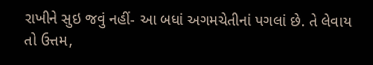રાખીને સુઇ જવું નહીં- આ બધાં અગમચેતીનાં પગલાં છે. તે લેવાય તો ઉત્તમ,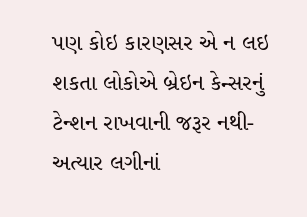પણ કોઇ કારણસર એ ન લઇ શકતા લોકોએ બ્રેઇન કેન્સરનું ટેન્શન રાખવાની જરૂર નથી- અત્યાર લગીનાં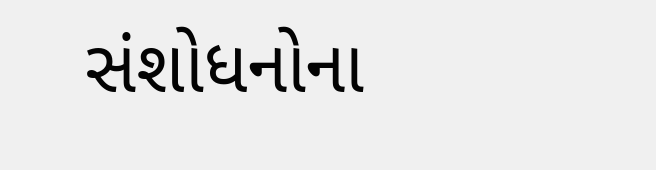સંશોધનોના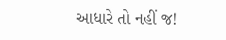આધારે તો નહીં જ!